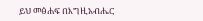ይህ መፅሐፍ በእግዚአብሔር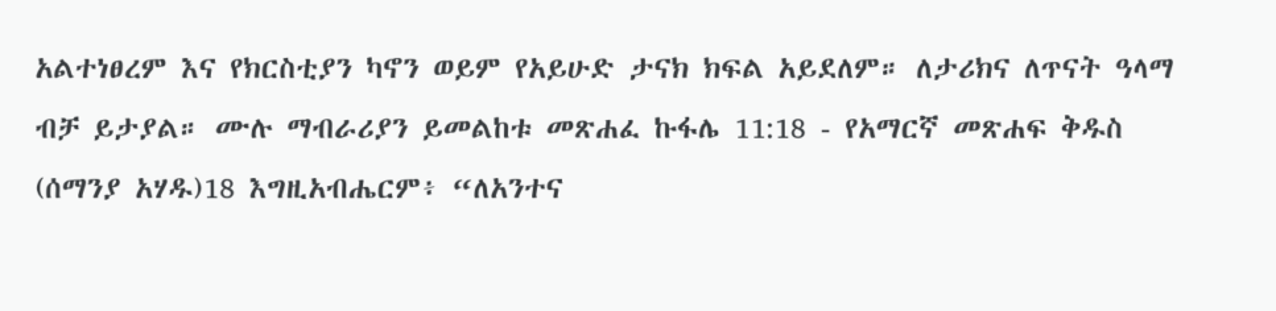አልተነፀረም እና የክርስቲያን ካኖን ወይም የአይሁድ ታናክ ክፍል አይደለም። ለታሪክና ለጥናት ዓላማ ብቻ ይታያል። ሙሉ ማብራሪያን ይመልከቱ መጽሐፈ ኩፋሌ 11:18 - የአማርኛ መጽሐፍ ቅዱስ (ሰማንያ አሃዱ)18 እግዚአብሔርም፥ “ለአንተና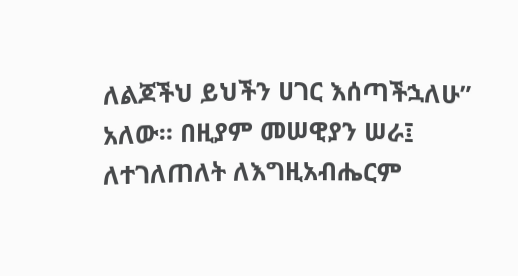ለልጆችህ ይህችን ሀገር እሰጣችኋለሁ” አለው። በዚያም መሠዊያን ሠራ፤ ለተገለጠለት ለእግዚአብሔርም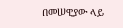በመሠዊያው ላይ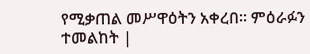የሚቃጠል መሥዋዕትን አቀረበ። ምዕራፉን ተመልከት |